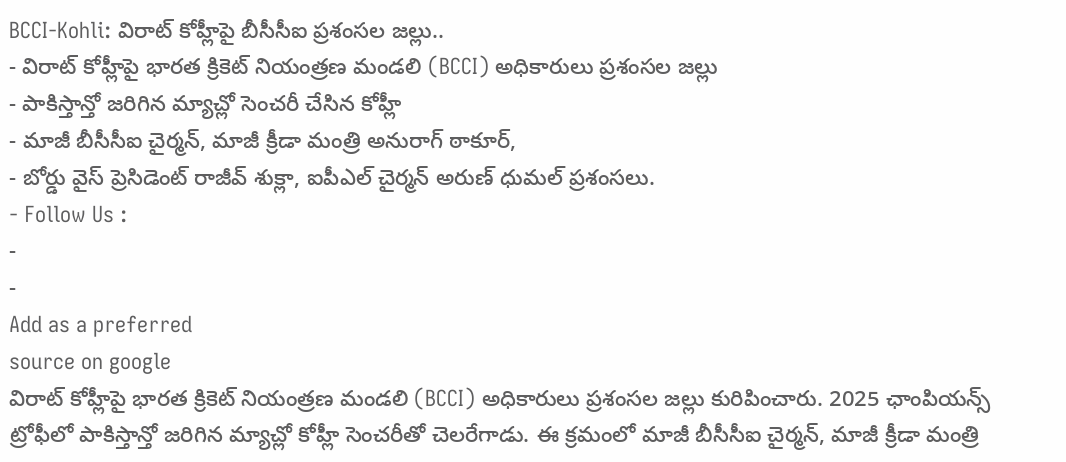BCCI-Kohli: విరాట్ కోహ్లీపై బీసీసీఐ ప్రశంసల జల్లు..
- విరాట్ కోహ్లీపై భారత క్రికెట్ నియంత్రణ మండలి (BCCI) అధికారులు ప్రశంసల జల్లు
- పాకిస్తాన్తో జరిగిన మ్యాచ్లో సెంచరీ చేసిన కోహ్లీ
- మాజీ బీసీసీఐ చైర్మన్, మాజీ క్రీడా మంత్రి అనురాగ్ ఠాకూర్,
- బోర్డు వైస్ ప్రెసిడెంట్ రాజీవ్ శుక్లా, ఐపీఎల్ చైర్మన్ అరుణ్ ధుమల్ ప్రశంసలు.
- Follow Us :
-
-
Add as a preferred
source on google
విరాట్ కోహ్లీపై భారత క్రికెట్ నియంత్రణ మండలి (BCCI) అధికారులు ప్రశంసల జల్లు కురిపించారు. 2025 ఛాంపియన్స్ ట్రోఫీలో పాకిస్తాన్తో జరిగిన మ్యాచ్లో కోహ్లీ సెంచరీతో చెలరేగాడు. ఈ క్రమంలో మాజీ బీసీసీఐ చైర్మన్, మాజీ క్రీడా మంత్రి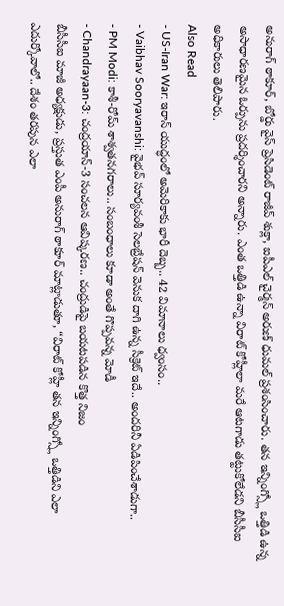అనురాగ్ ఠాకూర్, బోర్డు వైస్ ప్రెసిడెంట్ రాజీవ్ శుక్లా, ఐపీఎల్ చైర్మన్ అరుణ్ ధుమల్ ప్రశంసించారు. తన ఇన్నింగ్స్లో ఒత్తిడి ఉన్న అసాధారణమైన ఓర్పును ప్రదర్శించారని అన్నారు. ఎంత ఒత్తిడి ఉన్నా విరాట్ కోహ్లీలా మరే ఆటగాడు తట్టుకోలేడని బీసీసీఐ అధికారులు తెలిపారు.
Also Read
- US-Iran War: ఇరాన్ యుద్ధంలో అమెరికాకు భారీ దెబ్బ.. 42 విమానాలు ధ్వంసం..
- Vaibhav Sooryavanshi: వైభవ్ సూర్యవంశీ సెలబ్రేషన్ వెనుక దాగి ఉన్న సీక్రెట్ ఇదే.. అందరినీ ఏడిపించేశాడుగా..
- PM Modi: కాశీ-రోమ్ శాశ్వతనగరాలు.. సంబంధాలు కూడా అంతే గొప్పవన్న మోడీ
- Chandrayaan-3: చంద్రయాన్-3 సంచలన ఆవిష్కరణ.. చంద్రుడిపై బయటపడిన కొత్త నిజం
బీసీసీఐ మాజీ అధ్యక్షుడు, ప్రస్తుత ఎంపీ అనురాగ్ ఠాకూర్ మాట్లాడుతూ, “విరాట్ కోహ్లీ తన ఇన్నింగ్స్లో ఒత్తిడిని ఎలా ఎదుర్కోవాలో.. దేశం తరపున ఎలా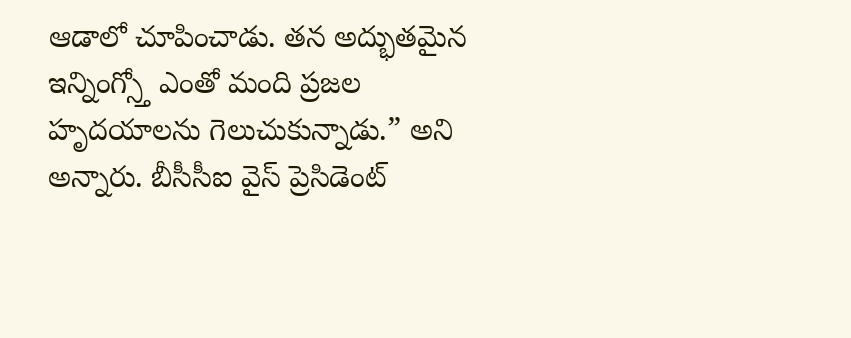ఆడాలో చూపించాడు. తన అద్భుతమైన ఇన్నింగ్స్తో ఎంతో మంది ప్రజల హృదయాలను గెలుచుకున్నాడు.” అని అన్నారు. బీసీసీఐ వైస్ ప్రెసిడెంట్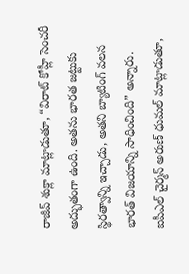రాజీవ్ శుక్లా మాట్లాడుతూ, “విరాట్ కోహ్లీ సెంచరీ అద్భుతంగా ఉంది. అతను భారత జట్టుకు స్థిరత్వాన్ని ఇచ్చాడు, అతని బ్యాటింగ్ వలన భారత్ విజయాన్ని సాధించింది” అన్నారు. ఐపీఎల్ చైర్మన్ అరుణ్ ధుమల్ మాట్లాడుతూ,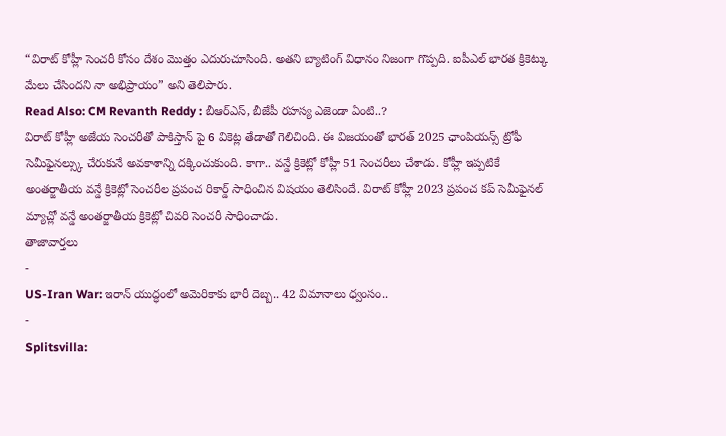“విరాట్ కోహ్లీ సెంచరీ కోసం దేశం మొత్తం ఎదురుచూసింది. అతని బ్యాటింగ్ విధానం నిజంగా గొప్పది. ఐపీఎల్ భారత క్రికెట్కు మేలు చేసిందని నా అభిప్రాయం” అని తెలిపారు.
Read Also: CM Revanth Reddy : బీఆర్ఎస్, బీజేపీ రహస్య ఎజెండా ఏంటి..?
విరాట్ కోహ్లీ అజేయ సెంచరీతో పాకిస్తాన్ పై 6 వికెట్ల తేడాతో గెలిచింది. ఈ విజయంతో భారత్ 2025 ఛాంపియన్స్ ట్రోఫీ సెమీఫైనల్స్కు చేరుకునే అవకాశాన్ని దక్కించుకుంది. కాగా.. వన్డే క్రికెట్లో కోహ్లీ 51 సెంచరీలు చేశాడు. కోహ్లీ ఇప్పటికే అంతర్జాతీయ వన్డే క్రికెట్లో సెంచరీల ప్రపంచ రికార్డ్ సాధించిన విషయం తెలిసిందే. విరాట్ కోహ్లీ 2023 ప్రపంచ కప్ సెమీఫైనల్ మ్యాచ్లో వన్డే అంతర్జాతీయ క్రికెట్లో చివరి సెంచరీ సాధించాడు.
తాజావార్తలు
-
US-Iran War: ఇరాన్ యుద్ధంలో అమెరికాకు భారీ దెబ్బ.. 42 విమానాలు ధ్వంసం..
-
Splitsvilla: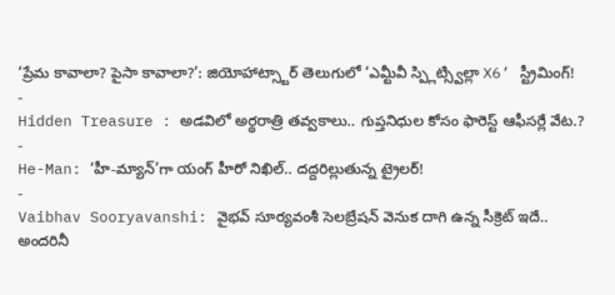‘ప్రేమ కావాలా? పైసా కావాలా?’: జియోహాట్స్టార్ తెలుగులో ‘ఎమ్టీవీ స్ప్లిట్స్విల్లా X6’ స్ట్రీమింగ్!
-
Hidden Treasure : అడవిలో అర్థరాత్రి తవ్వకాలు.. గుప్తనిధుల కోసం ఫారెస్ట్ ఆఫీసర్లే వేట.?
-
He-Man: ‘హీ-మ్యాన్’గా యంగ్ హీరో నిఖిల్.. దద్దరిల్లుతున్న ట్రైలర్!
-
Vaibhav Sooryavanshi: వైభవ్ సూర్యవంశీ సెలబ్రేషన్ వెనుక దాగి ఉన్న సీక్రెట్ ఇదే.. అందరినీ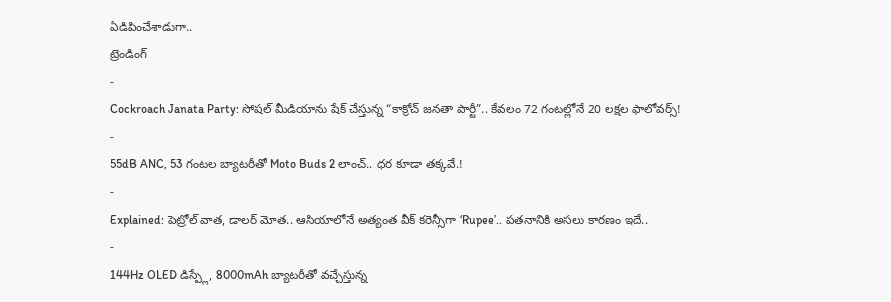ఏడిపించేశాడుగా..
ట్రెండింగ్
-
Cockroach Janata Party: సోషల్ మీడియాను షేక్ చేస్తున్న “కాక్రోచ్ జనతా పార్టీ”.. కేవలం 72 గంటల్లోనే 20 లక్షల ఫాలోవర్స్!
-
55dB ANC, 53 గంటల బ్యాటరీతో Moto Buds 2 లాంచ్.. ధర కూడా తక్కవే.!
-
Explained: పెట్రోల్ వాత, డాలర్ మోత.. ఆసియాలోనే అత్యంత వీక్ కరెన్సీగా ‘Rupee’.. పతనానికి అసలు కారణం ఇదే..
-
144Hz OLED డిస్ప్లే, 8000mAh బ్యాటరీతో వచ్చేస్తున్న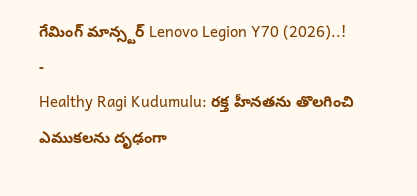గేమింగ్ మాన్స్టర్ Lenovo Legion Y70 (2026)..!
-
Healthy Ragi Kudumulu: రక్త హీనతను తొలగించి ఎముకలను దృఢంగా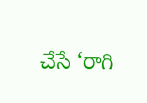చేసే ‘రాగి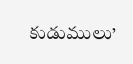కుడుములు’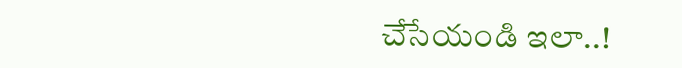చేసేయండి ఇలా..!